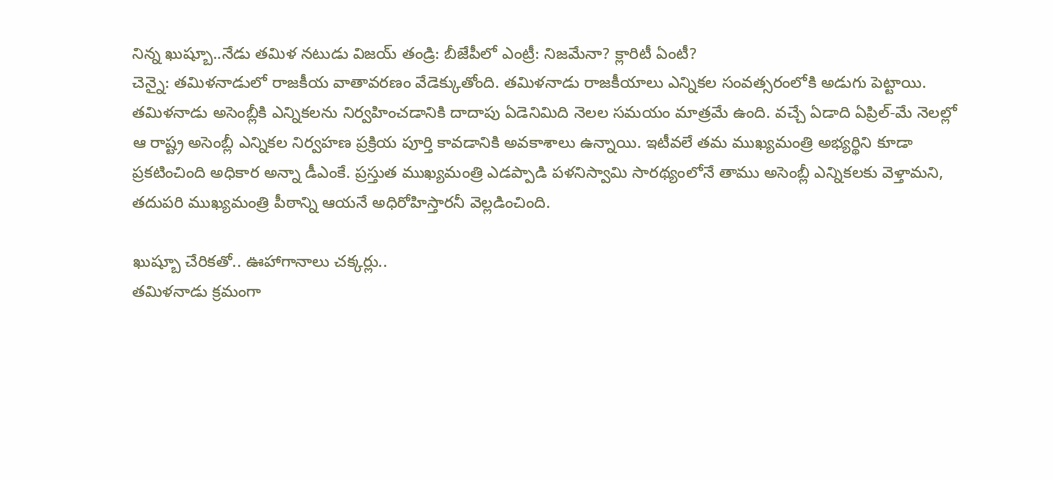నిన్న ఖుష్బూ..నేడు తమిళ నటుడు విజయ్ తండ్రి: బీజేపీలో ఎంట్రీ: నిజమేనా? క్లారిటీ ఏంటీ?
చెన్నై: తమిళనాడులో రాజకీయ వాతావరణం వేడెక్కుతోంది. తమిళనాడు రాజకీయాలు ఎన్నికల సంవత్సరంలోకి అడుగు పెట్టాయి. తమిళనాడు అసెంబ్లీకి ఎన్నికలను నిర్వహించడానికి దాదాపు ఏడెనిమిది నెలల సమయం మాత్రమే ఉంది. వచ్చే ఏడాది ఏప్రిల్-మే నెలల్లో ఆ రాష్ట్ర అసెంబ్లీ ఎన్నికల నిర్వహణ ప్రక్రియ పూర్తి కావడానికి అవకాశాలు ఉన్నాయి. ఇటీవలే తమ ముఖ్యమంత్రి అభ్యర్థిని కూడా ప్రకటించింది అధికార అన్నా డీఎంకే. ప్రస్తుత ముఖ్యమంత్రి ఎడప్పాడి పళనిస్వామి సారథ్యంలోనే తాము అసెంబ్లీ ఎన్నికలకు వెళ్తామని, తదుపరి ముఖ్యమంత్రి పీఠాన్ని ఆయనే అధిరోహిస్తారనీ వెల్లడించింది.

ఖుష్బూ చేరికతో.. ఊహాగానాలు చక్కర్లు..
తమిళనాడు క్రమంగా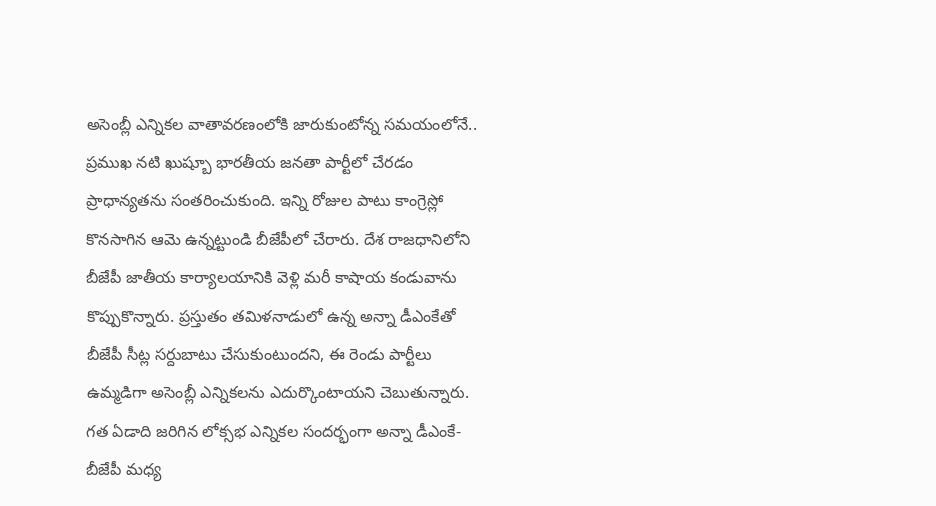అసెంబ్లీ ఎన్నికల వాతావరణంలోకి జారుకుంటోన్న సమయంలోనే.. ప్రముఖ నటి ఖుష్బూ భారతీయ జనతా పార్టీలో చేరడం ప్రాధాన్యతను సంతరించుకుంది. ఇన్ని రోజుల పాటు కాంగ్రెస్లో కొనసాగిన ఆమె ఉన్నట్టుండి బీజేపీలో చేరారు. దేశ రాజధానిలోని బీజేపీ జాతీయ కార్యాలయానికి వెళ్లి మరీ కాషాయ కండువాను కొప్పుకొన్నారు. ప్రస్తుతం తమిళనాడులో ఉన్న అన్నా డీఎంకేతో బీజేపీ సీట్ల సర్దుబాటు చేసుకుంటుందని, ఈ రెండు పార్టీలు ఉమ్మడిగా అసెంబ్లీ ఎన్నికలను ఎదుర్కొంటాయని చెబుతున్నారు. గత ఏడాది జరిగిన లోక్సభ ఎన్నికల సందర్భంగా అన్నా డీఎంకే-బీజేపీ మధ్య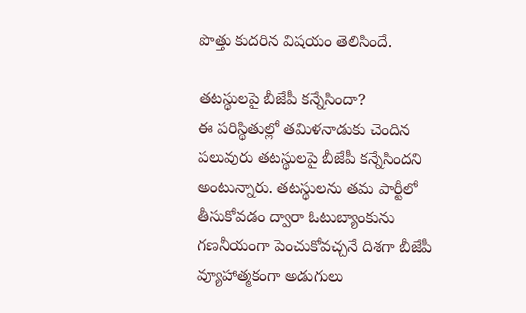పొత్తు కుదరిన విషయం తెలిసిందే.

తటస్థులపై బీజేపీ కన్నేసిందా?
ఈ పరిస్థితుల్లో తమిళనాడుకు చెందిన పలువురు తటస్థులపై బీజేపీ కన్నేసిందని అంటున్నారు. తటస్థులను తమ పార్టీలో తీసుకోవడం ద్వారా ఓటుబ్యాంకును గణనీయంగా పెంచుకోవచ్చనే దిశగా బీజేపీ వ్యూహాత్మకంగా అడుగులు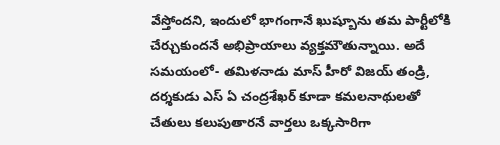వేస్తోందని, ఇందులో భాగంగానే ఖుష్బూను తమ పార్టీలోకి చేర్చుకుందనే అభిప్రాయాలు వ్యక్తమౌతున్నాయి. అదే సమయంలో- తమిళనాడు మాస్ హీరో విజయ్ తండ్రి, దర్శకుడు ఎస్ ఏ చంద్రశేఖర్ కూడా కమలనాథులతో చేతులు కలుపుతారనే వార్తలు ఒక్కసారిగా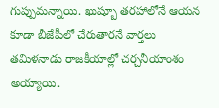గుప్పుమన్నాయి. ఖుష్బూ తరహాలోనే ఆయన కూడా బీజేపీలో చేరుతారనే వార్తలు తమిళనాడు రాజకీయాల్లో చర్చనీయాంశం అయ్యాయి.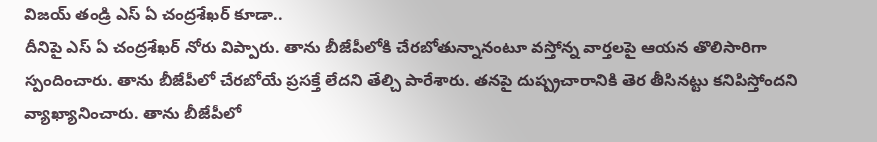విజయ్ తండ్రి ఎస్ ఏ చంద్రశేఖర్ కూడా..
దీనిపై ఎస్ ఏ చంద్రశేఖర్ నోరు విప్పారు. తాను బీజేపీలోకి చేరబోతున్నానంటూ వస్తోన్న వార్తలపై ఆయన తొలిసారిగా స్పందించారు. తాను బీజేపీలో చేరబోయే ప్రసక్తే లేదని తేల్చి పారేశారు. తనపై దుష్ప్రచారానికి తెర తీసినట్టు కనిపిస్తోందని వ్యాఖ్యానించారు. తాను బీజేపీలో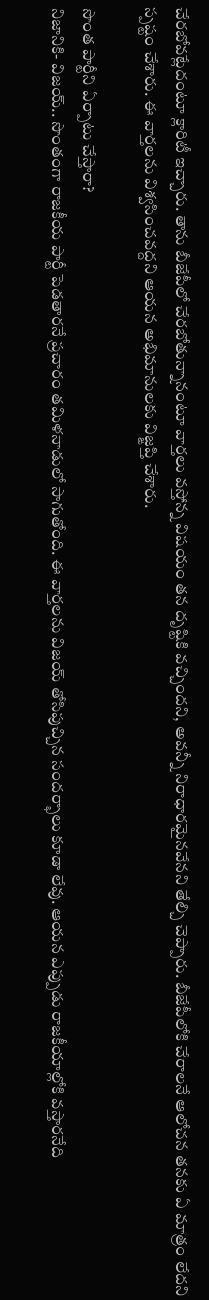చేరబోవట్లేదంటూ క్లారిటీ ఇచ్చారు. తాను బీజేపీలో చేరబోతున్నానంటూ వార్తలు వస్తోన్న విషయం తన దృష్టికి వచ్చిందని, అవన్నీ నిరాధారమైనవేనని తేల్చి చెప్పారు. బీజేపీలోకి చేరాలనే ఆలోచన తనకు ఏ మాత్రం లేదని స్పష్టం చేశారు. ఈ వార్తలను విశ్వసించవద్దని ఆయన అభిమానులకు విజ్ఙప్తి చేశారు.

సొంత పార్టీని ఏర్పాటు చేస్తారా?
నిజానికి- విజయ్.. సొంతంగా రాజకీయ పార్టీ పెడతారనే ప్రచారం తమిళనాడులో సాగుతోంది. ఈ వార్తలను విజయ్ తోసిపుచ్చిన సందర్భాలు కూడా లేవు. ఆయన ఎప్పుడు రాజకీయాల్లోకి వస్తారనేది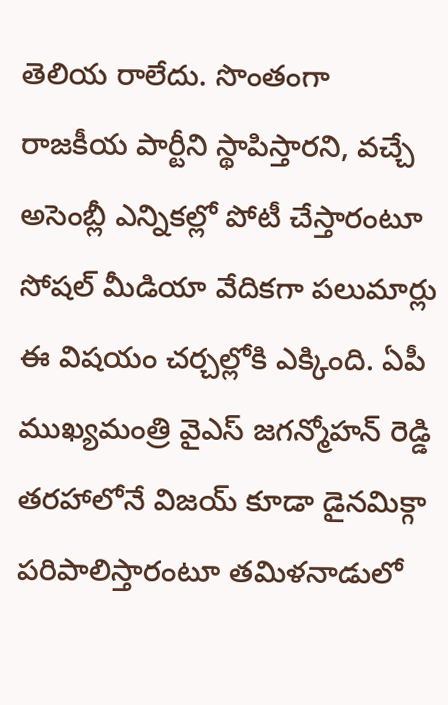తెలియ రాలేదు. సొంతంగా రాజకీయ పార్టీని స్థాపిస్తారని, వచ్చే అసెంబ్లీ ఎన్నికల్లో పోటీ చేస్తారంటూ సోషల్ మీడియా వేదికగా పలుమార్లు ఈ విషయం చర్చల్లోకి ఎక్కింది. ఏపీ ముఖ్యమంత్రి వైఎస్ జగన్మోహన్ రెడ్డి తరహాలోనే విజయ్ కూడా డైనమిక్గా పరిపాలిస్తారంటూ తమిళనాడులో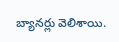బ్యానర్లు వెలిశాయి.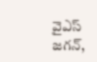వైఎస్ జగన్,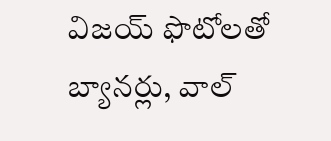విజయ్ ఫొటోలతో బ్యానర్లు, వాల్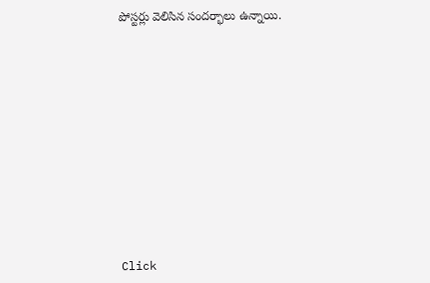పోస్టర్లు వెలిసిన సందర్భాలు ఉన్నాయి.












Click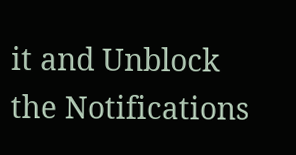it and Unblock the Notifications